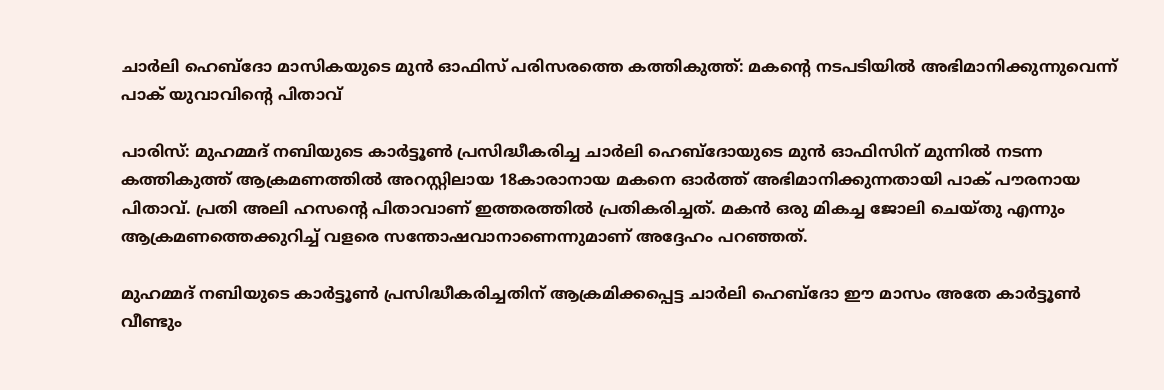ചാര്‍ലി ഹെബ്‌ദോ മാസികയുടെ മുന്‍ ഓഫിസ് പരിസരത്തെ കത്തികുത്ത്: മകന്റെ നടപടിയില്‍ അഭിമാനിക്കുന്നുവെന്ന് പാക് യുവാവിന്റെ പിതാവ്

പാരിസ്: മുഹമ്മദ് നബിയുടെ കാര്‍ട്ടൂണ്‍ പ്രസിദ്ധീകരിച്ച ചാര്‍ലി ഹെബ്ദോയുടെ മുന്‍ ഓഫിസിന് മുന്നില്‍ നടന്ന കത്തികുത്ത് ആക്രമണത്തില്‍ അറസ്റ്റിലായ 18കാരാനായ മകനെ ഓര്‍ത്ത്‌ അഭിമാനിക്കുന്നതായി പാക് പൗരനായ പിതാവ്. പ്രതി അലി ഹസന്റെ പിതാവാണ് ഇത്തരത്തില്‍ പ്രതികരിച്ചത്. മകന്‍ ഒരു മികച്ച ജോലി ചെയ്തു എന്നും ആക്രമണത്തെക്കുറിച്ച് വളരെ സന്തോഷവാനാണെന്നുമാണ് അദ്ദേഹം പറഞ്ഞത്.

മുഹമ്മദ് നബിയുടെ കാര്‍ട്ടൂണ്‍ പ്രസിദ്ധീകരിച്ചതിന് ആക്രമിക്കപ്പെട്ട ചാര്‍ലി ഹെബ്ദോ ഈ മാസം അതേ കാര്‍ട്ടൂണ്‍ വീണ്ടും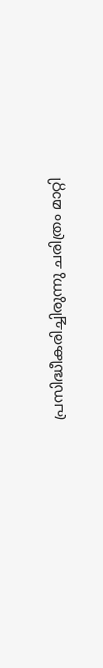പ്രസിദ്ധീകരിച്ചിരുന്നു ചരിത്രം മാറ്റി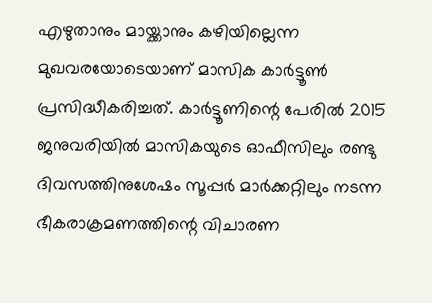എഴുതാനും മായ്ക്കാനും കഴിയില്ലെന്ന മുഖവരയോടെയാണ് മാസിക കാര്‍ട്ടൂണ്‍ പ്രസിദ്ധീകരിച്ചത്. കാര്‍ട്ടൂണിന്റെ പേരില്‍ 2015 ജനുവരിയില്‍ മാസികയുടെ ഓഫീസിലും രണ്ടു ദിവസത്തിനുശേഷം സൂപ്പര്‍ മാര്‍ക്കറ്റിലും നടന്ന ഭീകരാക്രമണത്തിന്റെ വിചാരണ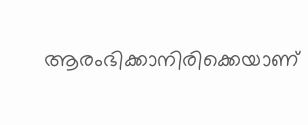ആരംഭിക്കാനിരിക്കെയാണ്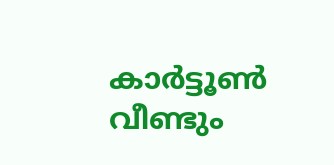കാര്‍ട്ടൂണ്‍ വീണ്ടും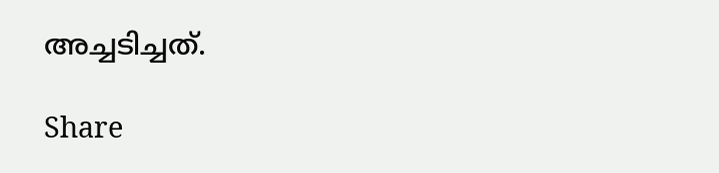അച്ചടിച്ചത്.

Share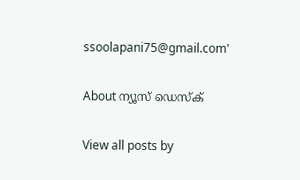ssoolapani75@gmail.com'

About ന്യൂസ് ഡെസ്ക്

View all posts by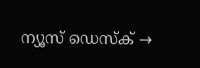ന്യൂസ് ഡെസ്ക് →